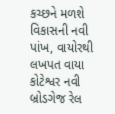કચ્છને મળશે વિકાસની નવી પાંખ, વાયોરથી લખપત વાયા કોટેશ્વર નવી બ્રોડગેજ રેલ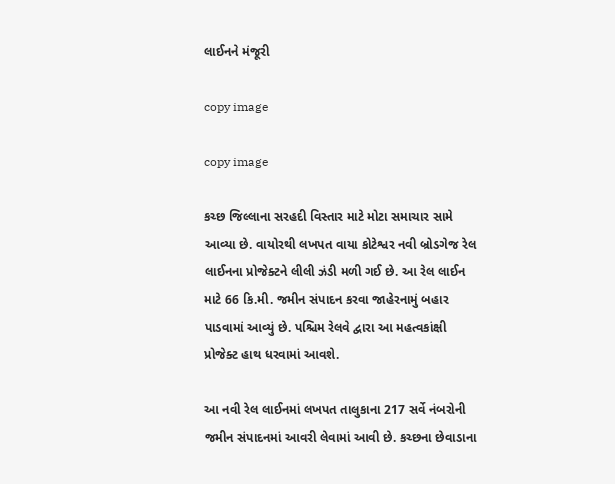લાઈનને મંજૂરી

copy image

copy image

કચ્છ જિલ્લાના સરહદી વિસ્તાર માટે મોટા સમાચાર સામે આવ્યા છે. વાયોરથી લખપત વાયા કોટેશ્વર નવી બ્રોડગેજ રેલ લાઈનના પ્રોજેક્ટને લીલી ઝંડી મળી ગઈ છે. આ રેલ લાઈન માટે 66 કિ.મી. જમીન સંપાદન કરવા જાહેરનામું બહાર પાડવામાં આવ્યું છે. પશ્ચિમ રેલવે દ્વારા આ મહત્વકાંક્ષી પ્રોજેક્ટ હાથ ધરવામાં આવશે.

આ નવી રેલ લાઈનમાં લખપત તાલુકાના 217 સર્વે નંબરોની જમીન સંપાદનમાં આવરી લેવામાં આવી છે. કચ્છના છેવાડાના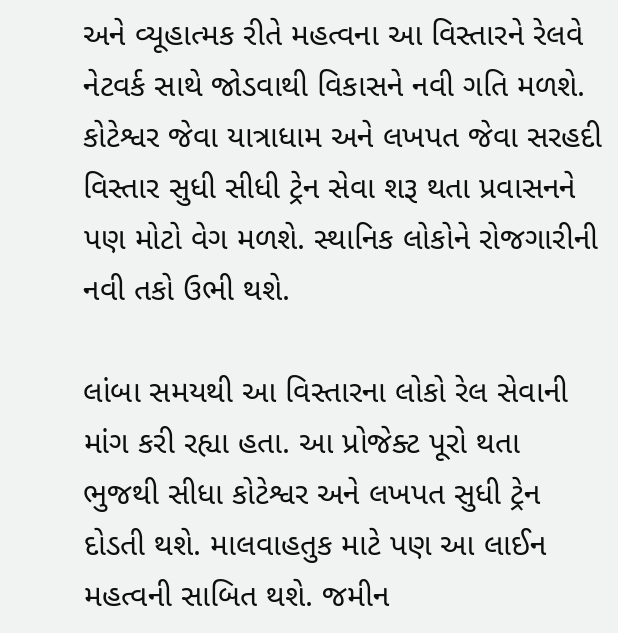અને વ્યૂહાત્મક રીતે મહત્વના આ વિસ્તારને રેલવે નેટવર્ક સાથે જોડવાથી વિકાસને નવી ગતિ મળશે. કોટેશ્વર જેવા યાત્રાધામ અને લખપત જેવા સરહદી વિસ્તાર સુધી સીધી ટ્રેન સેવા શરૂ થતા પ્રવાસનને પણ મોટો વેગ મળશે. સ્થાનિક લોકોને રોજગારીની નવી તકો ઉભી થશે.

લાંબા સમયથી આ વિસ્તારના લોકો રેલ સેવાની માંગ કરી રહ્યા હતા. આ પ્રોજેક્ટ પૂરો થતા ભુજથી સીધા કોટેશ્વર અને લખપત સુધી ટ્રેન દોડતી થશે. માલવાહતુક માટે પણ આ લાઈન મહત્વની સાબિત થશે. જમીન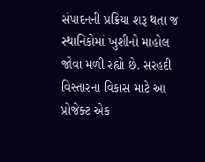સંપાદનની પ્રક્રિયા શરૂ થતા જ સ્થાનિકોમાં ખુશીનો માહોલ જોવા મળી રહ્યો છે. સરહદી વિસ્તારના વિકાસ માટે આ પ્રોજેક્ટ એક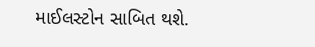માઈલસ્ટોન સાબિત થશે.